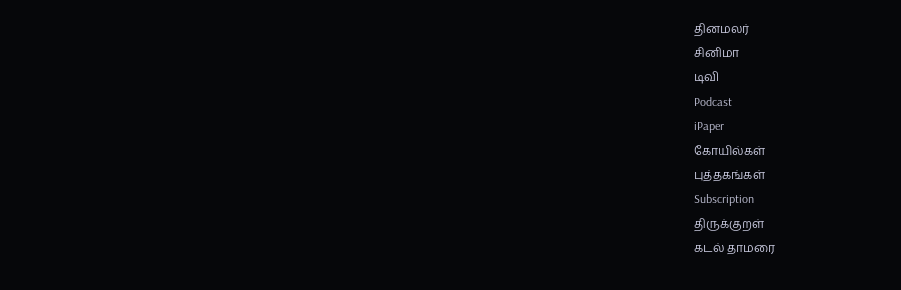தினமலர்
சினிமா
டிவி
Podcast
iPaper
கோயில்கள்
புத்தகங்கள்
Subscription
திருக்குறள்
கடல் தாமரை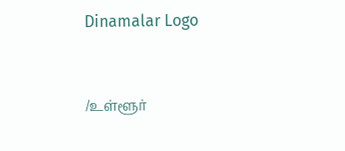Dinamalar Logo



/உள்ளூர்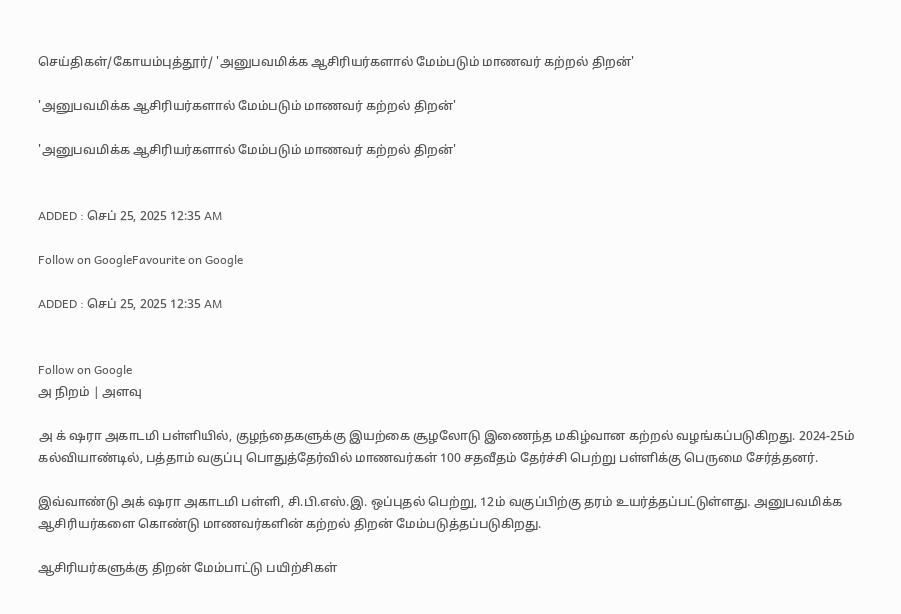செய்திகள்/கோயம்புத்தூர்/ 'அனுபவமிக்க ஆசிரியர்களால் மேம்படும் மாணவர் கற்றல் திறன்'

'அனுபவமிக்க ஆசிரியர்களால் மேம்படும் மாணவர் கற்றல் திறன்'

'அனுபவமிக்க ஆசிரியர்களால் மேம்படும் மாணவர் கற்றல் திறன்'


ADDED : செப் 25, 2025 12:35 AM

Follow on GoogleFavourite on Google

ADDED : செப் 25, 2025 12:35 AM


Follow on Google
அ நிறம் | அளவு

அ க் ஷரா அகாடமி பள்ளியில், குழந்தைகளுக்கு இயற்கை சூழலோடு இணைந்த மகிழ்வான கற்றல் வழங்கப்படுகிறது. 2024-25ம் கல்வியாண்டில், பத்தாம் வகுப்பு பொதுத்தேர்வில் மாணவர்கள் 100 சதவீதம் தேர்ச்சி பெற்று பள்ளிக்கு பெருமை சேர்த்தனர்.

இவ்வாண்டு அக் ஷரா அகாடமி பள்ளி, சி.பி.எஸ்.இ. ஒப்புதல் பெற்று, 12ம் வகுப்பிற்கு தரம் உயர்த்தப்பட்டுள்ளது. அனுபவமிக்க ஆசிரியர்களை கொண்டு மாணவர்களின் கற்றல் திறன் மேம்படுத்தப்படுகிறது.

ஆசிரியர்களுக்கு திறன் மேம்பாட்டு பயிற்சிகள்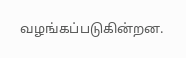வழங்கப்படுகின்றன.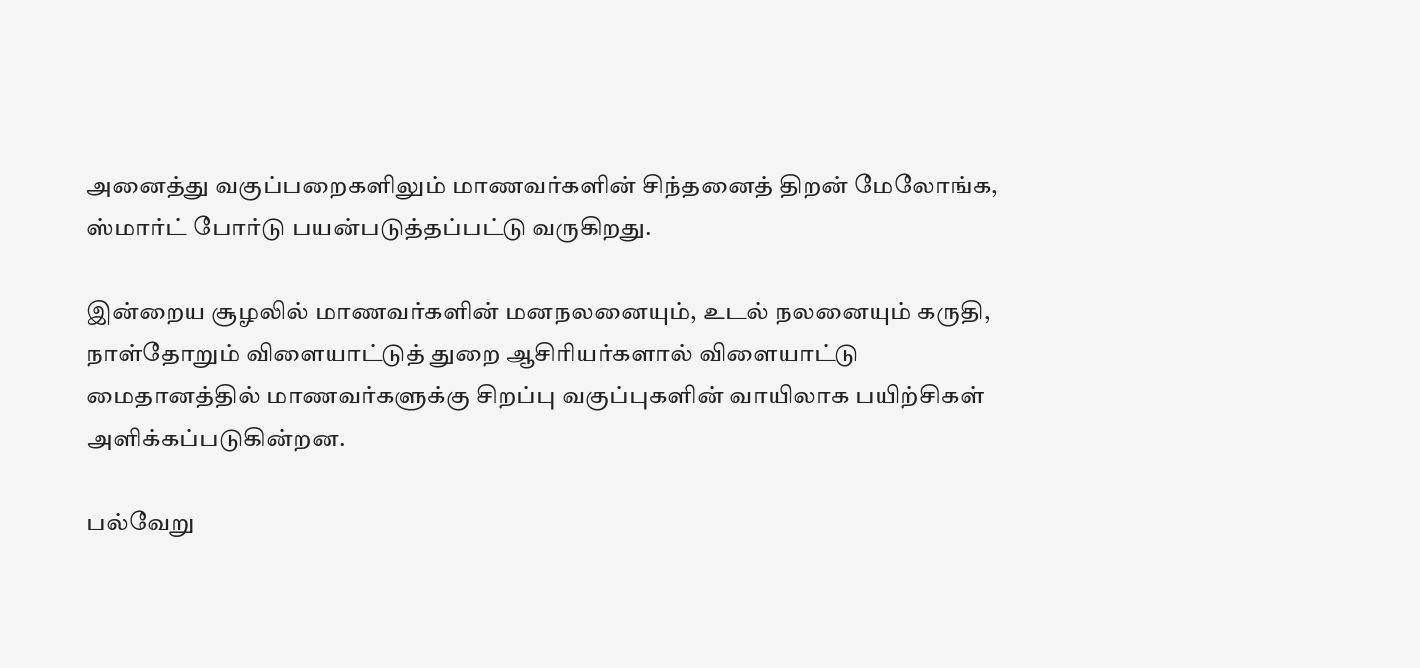அனைத்து வகுப்பறைகளிலும் மாணவர்களின் சிந்தனைத் திறன் மேலோங்க, ஸ்மார்ட் போர்டு பயன்படுத்தப்பட்டு வருகிறது.

இன்றைய சூழலில் மாணவர்களின் மனநலனையும், உடல் நலனையும் கருதி, நாள்தோறும் விளையாட்டுத் துறை ஆசிரியர்களால் விளையாட்டு மைதானத்தில் மாணவர்களுக்கு சிறப்பு வகுப்புகளின் வாயிலாக பயிற்சிகள் அளிக்கப்படுகின்றன.

பல்வேறு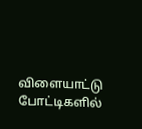விளையாட்டு போட்டிகளில்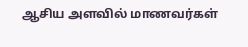ஆசிய அளவில் மாணவர்கள்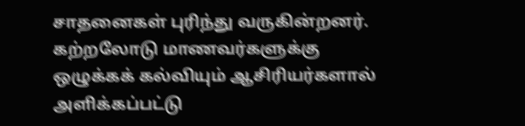சாதனைகள் புரிந்து வருகின்றனர். கற்றலோடு மாணவர்களுக்கு ஒழுக்கக் கல்வியும் ஆசிரியர்களால் அளிக்கப்பட்டு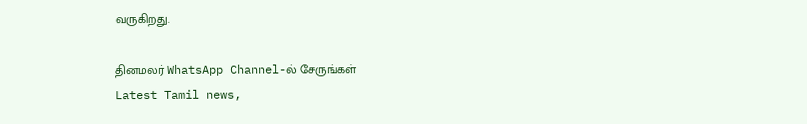வருகிறது.

தினமலர் WhatsApp Channel-ல் சேருங்கள்
Latest Tamil news,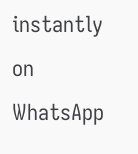instantly on WhatsApp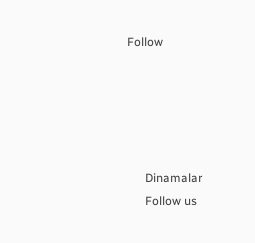Follow





      Dinamalar
      Follow us